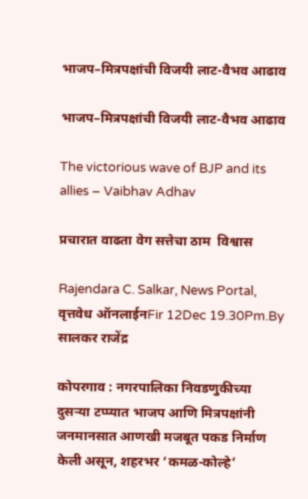भाजप–मित्रपक्षांची विजयी लाट-वैभव आढाव

भाजप–मित्रपक्षांची विजयी लाट-वैभव आढाव

The victorious wave of BJP and its allies – Vaibhav Adhav

प्रचारात वाढता वेग सत्तेचा ठाम  विश्वास

Rajendara C. Salkar, News Portal, वृत्तवेध ऑनलाईनFir 12Dec 19.30Pm.By  सालकर राजेंद्र

कोपरगाव : नगरपालिका निवडणुकीच्या दुसऱ्या टप्प्यात भाजप आणि मित्रपक्षांनी जनमानसात आणखी मजबूत पकड निर्माण केली असून, शहरभर ‘कमळ-कोल्हे’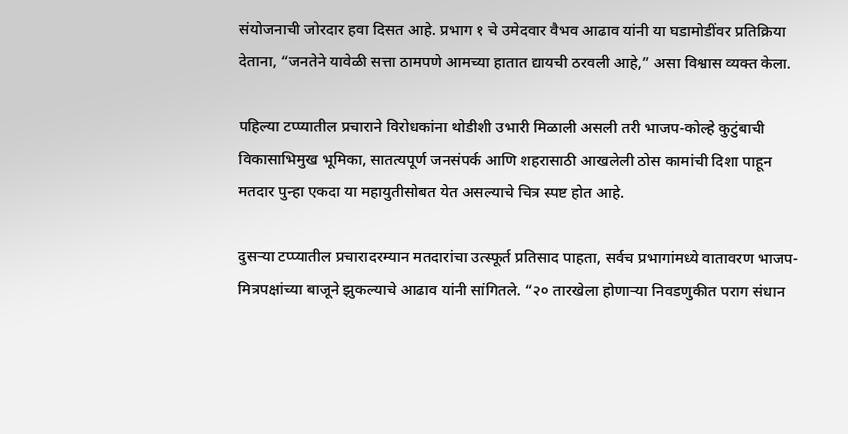संयोजनाची जोरदार हवा दिसत आहे. प्रभाग १ चे उमेदवार वैभव आढाव यांनी या घडामोडींवर प्रतिक्रिया देताना, “जनतेने यावेळी सत्ता ठामपणे आमच्या हातात द्यायची ठरवली आहे,” असा विश्वास व्यक्त केला.

पहिल्या टप्प्यातील प्रचाराने विरोधकांना थोडीशी उभारी मिळाली असली तरी भाजप-कोल्हे कुटुंबाची विकासाभिमुख भूमिका, सातत्यपूर्ण जनसंपर्क आणि शहरासाठी आखलेली ठोस कामांची दिशा पाहून मतदार पुन्हा एकदा या महायुतीसोबत येत असल्याचे चित्र स्पष्ट होत आहे.

दुसऱ्या टप्प्यातील प्रचारादरम्यान मतदारांचा उत्स्फूर्त प्रतिसाद पाहता, सर्वच प्रभागांमध्ये वातावरण भाजप-मित्रपक्षांच्या बाजूने झुकल्याचे आढाव यांनी सांगितले. “२० तारखेला होणाऱ्या निवडणुकीत पराग संधान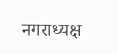नगराध्यक्ष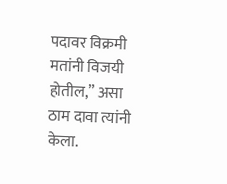पदावर विक्रमी मतांनी विजयी होतील,” असा ठाम दावा त्यांनी केला.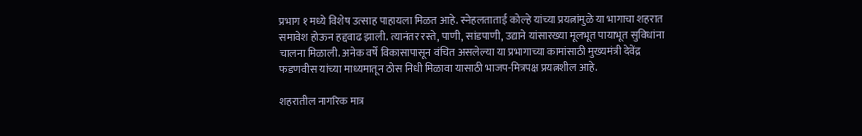प्रभाग १ मध्ये विशेष उत्साह पाहायला मिळत आहे. स्नेहलताताई कोल्हे यांच्या प्रयत्नांमुळे या भागाचा शहरात समावेश होऊन हद्दवाढ झाली. त्यानंतर रस्ते, पाणी, सांडपाणी, उद्याने यांसारख्या मूलभूत पायाभूत सुविधांना चालना मिळाली. अनेक वर्षे विकासापासून वंचित असलेल्या या प्रभागाच्या कामांसाठी मुख्यमंत्री देवेंद्र फडणवीस यांच्या माध्यमातून ठोस निधी मिळावा यासाठी भाजप-मित्रपक्ष प्रयत्नशील आहे.

शहरातील नागरिक मात्र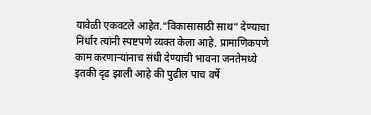यावेळी एकवटले आहेत.“विकासासाठी साथ” देण्याचा निर्धार त्यांनी स्पष्टपणे व्यक्त केला आहे. प्रामाणिकपणे काम करणाऱ्यांनाच संधी देण्याची भावना जनतेमध्ये इतकी दृढ झाली आहे की पुढील पाच वर्षे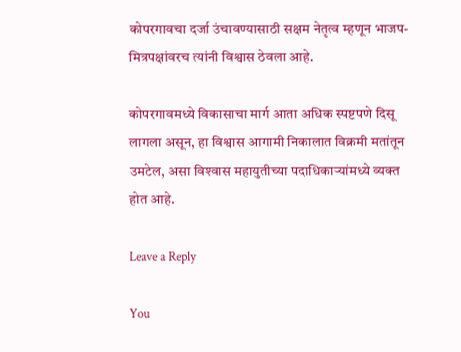कोपरगावचा दर्जा उंचावण्यासाठी सक्षम नेतृत्व म्हणून भाजप-मित्रपक्षांवरच त्यांनी विश्वास ठेवला आहे.

कोपरगावमध्ये विकासाचा मार्ग आता अधिक स्पष्टपणे दिसू लागला असून, हा विश्वास आगामी निकालात विक्रमी मतांतून उमटेल, असा विश्‍वास महायुतीच्या पदाधिकाऱ्यांमध्ये व्यक्त होत आहे.

Leave a Reply

You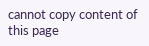cannot copy content of this page